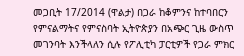መጋቢት 17/2014 (ዋልታ) በጋራ ከቆምንና ከተባበርን የምናልማትና የምናስባት ኢትዮጵያን በአጭር ጊዜ ውስጥ መገንባት እንችላለን ሲሉ የፖሊቲካ ፓርቲዎች የጋራ ምክር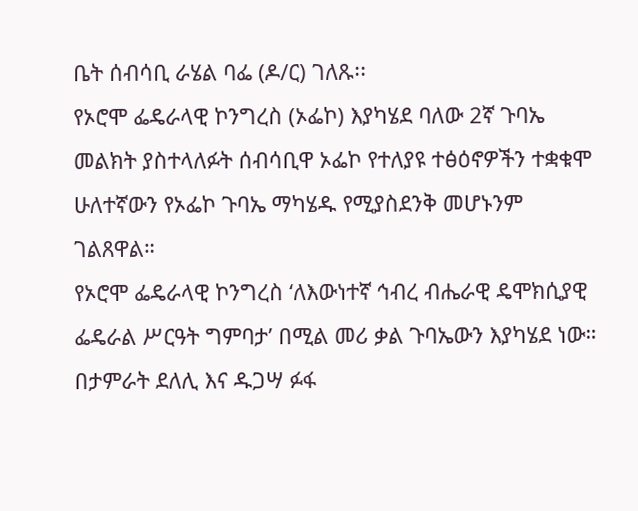ቤት ሰብሳቢ ራሄል ባፌ (ዶ/ር) ገለጹ፡፡
የኦሮሞ ፌዴራላዊ ኮንግረስ (ኦፌኮ) እያካሄደ ባለው 2ኛ ጉባኤ መልክት ያስተላለፉት ሰብሳቢዋ ኦፌኮ የተለያዩ ተፅዕኖዎችን ተቋቁሞ ሁለተኛውን የኦፌኮ ጉባኤ ማካሄዱ የሚያስደንቅ መሆኑንም ገልጸዋል።
የኦሮሞ ፌዴራላዊ ኮንግረስ ‘ለእውነተኛ ኅብረ ብሔራዊ ዴሞክሲያዊ ፌዴራል ሥርዓት ግምባታ’ በሚል መሪ ቃል ጉባኤውን እያካሄደ ነው።
በታምራት ደለሊ እና ዱጋሣ ፉፋ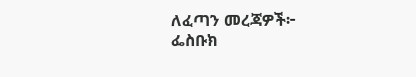ለፈጣን መረጃዎች፦
ፌስቡክ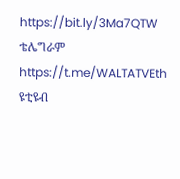https://bit.ly/3Ma7QTW
ቴሌግራም https://t.me/WALTATVEth
ዩቲዩብ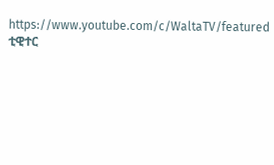https://www.youtube.com/c/WaltaTV/featured
ቲዊተር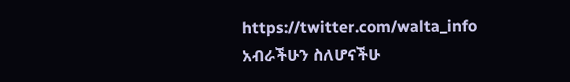https://twitter.com/walta_info
አብራችሁን ስለሆናችሁ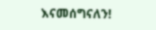እናመሰግናለን!